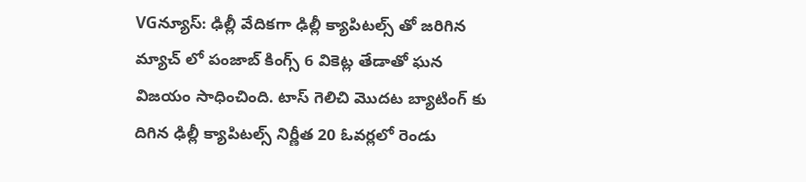VGన్యూస్: ఢిల్లీ వేదికగా ఢిల్లీ క్యాపిటల్స్ తో జరిగిన మ్యాచ్ లో పంజాబ్ కింగ్స్ 6 వికెట్ల తేడాతో ఘన విజయం సాధించింది. టాస్ గెలిచి మెుదట బ్యాటింగ్ కు దిగిన ఢిల్లీ క్యాపిటల్స్ నిర్ణీత 20 ఓవర్లలో రెండు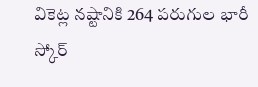వికెట్ల నష్టానికి 264 పరుగుల భారీ స్కోర్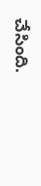చేసింది.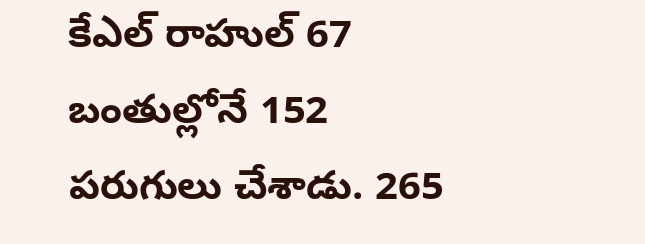కేఎల్ రాహుల్ 67 బంతుల్లోనే 152 పరుగులు చేశాడు. 265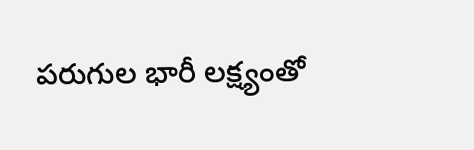పరుగుల భారీ లక్ష్యంతో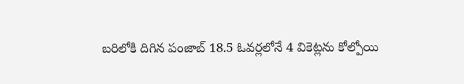బరిలోకి దిగిన పంజాబ్ 18.5 ఓవర్లలోనే 4 వికెట్లను కోల్పోయి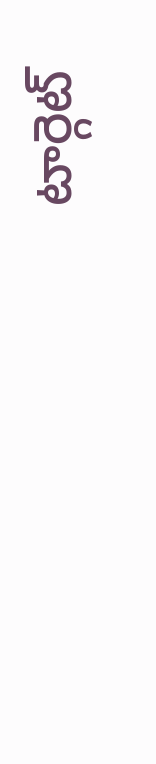టార్గెట్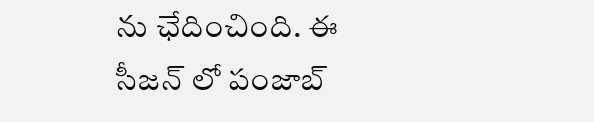ను ఛేదించింది. ఈ సీజన్ లో పంజాబ్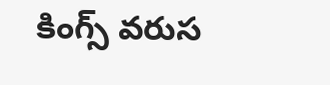కింగ్స్ వరుస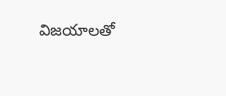విజయాలతో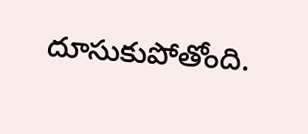దూసుకుపోతోంది.